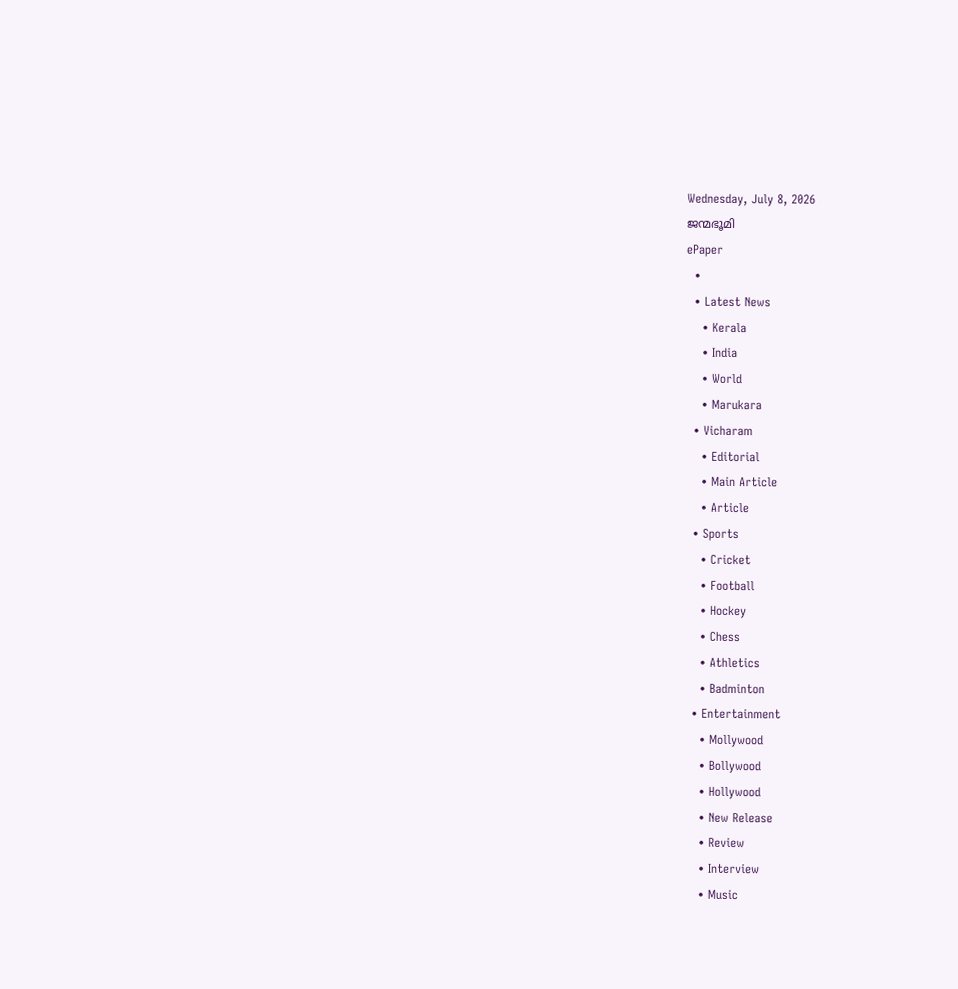Wednesday, July 8, 2026
ജന്മഭൂമി
ePaper
  •
  • Latest News
    • Kerala
    • India
    • World
    • Marukara
  • Vicharam
    • Editorial
    • Main Article
    • Article
  • Sports
    • Cricket
    • Football
    • Hockey
    • Chess
    • Athletics
    • Badminton
  • Entertainment
    • Mollywood
    • Bollywood
    • Hollywood
    • New Release
    • Review
    • Interview
    • Music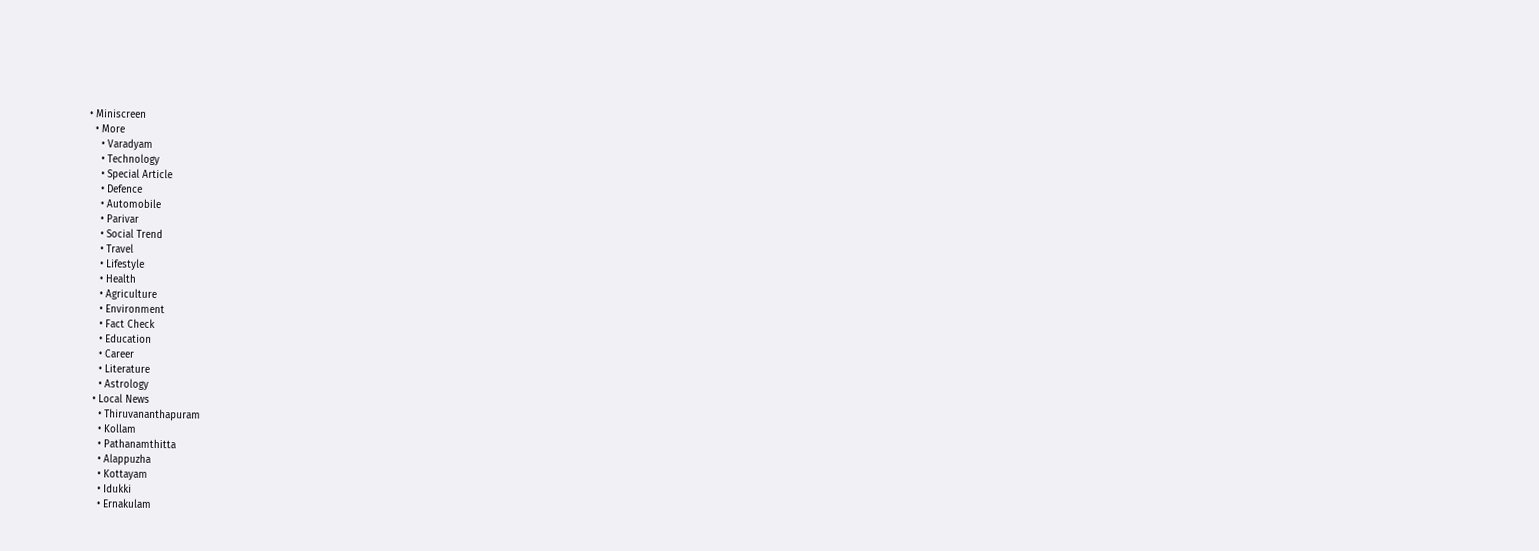• Miniscreen
  • More
    • Varadyam
    • Technology
    • Special Article
    • Defence
    • Automobile
    • Parivar
    • Social Trend
    • Travel
    • Lifestyle
    • Health
    • Agriculture
    • Environment
    • Fact Check
    • Education
    • Career
    • Literature
    • Astrology
  • Local News
    • Thiruvananthapuram
    • Kollam
    • Pathanamthitta
    • Alappuzha
    • Kottayam
    • Idukki
    • Ernakulam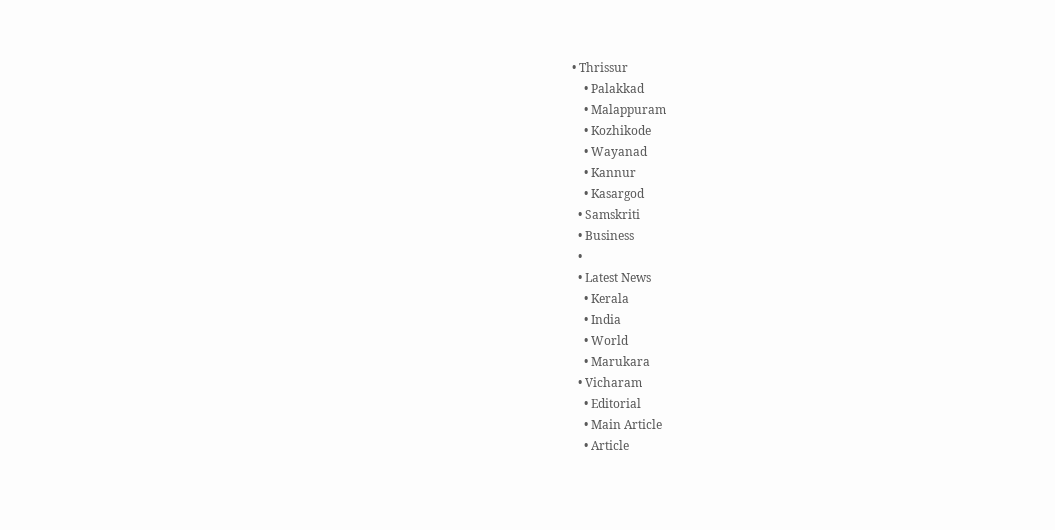• Thrissur
    • Palakkad
    • Malappuram
    • Kozhikode
    • Wayanad
    • Kannur
    • Kasargod
  • Samskriti
  • Business
  •
  • Latest News
    • Kerala
    • India
    • World
    • Marukara
  • Vicharam
    • Editorial
    • Main Article
    • Article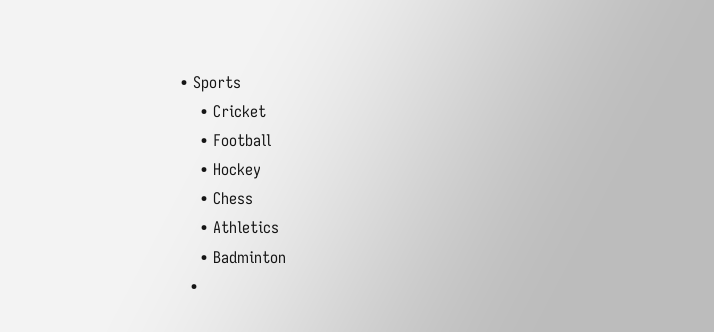• Sports
    • Cricket
    • Football
    • Hockey
    • Chess
    • Athletics
    • Badminton
  •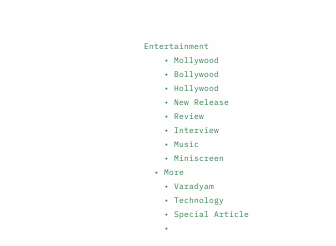Entertainment
    • Mollywood
    • Bollywood
    • Hollywood
    • New Release
    • Review
    • Interview
    • Music
    • Miniscreen
  • More
    • Varadyam
    • Technology
    • Special Article
    •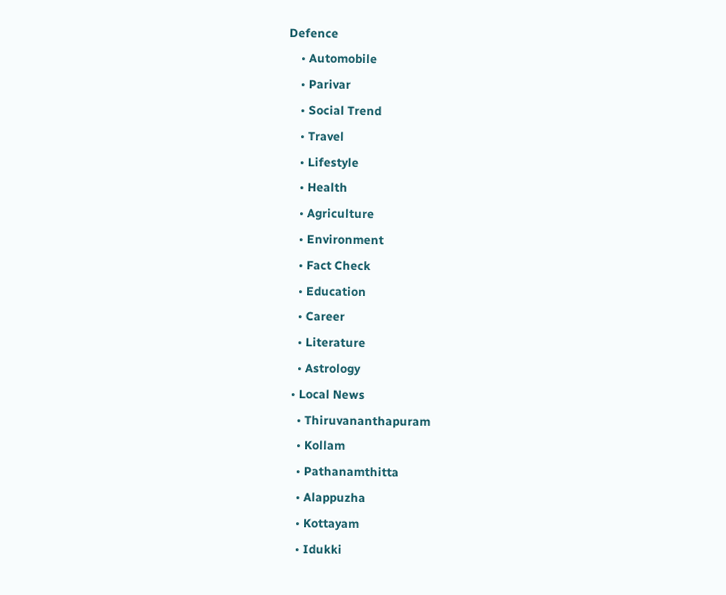Defence
    • Automobile
    • Parivar
    • Social Trend
    • Travel
    • Lifestyle
    • Health
    • Agriculture
    • Environment
    • Fact Check
    • Education
    • Career
    • Literature
    • Astrology
  • Local News
    • Thiruvananthapuram
    • Kollam
    • Pathanamthitta
    • Alappuzha
    • Kottayam
    • Idukki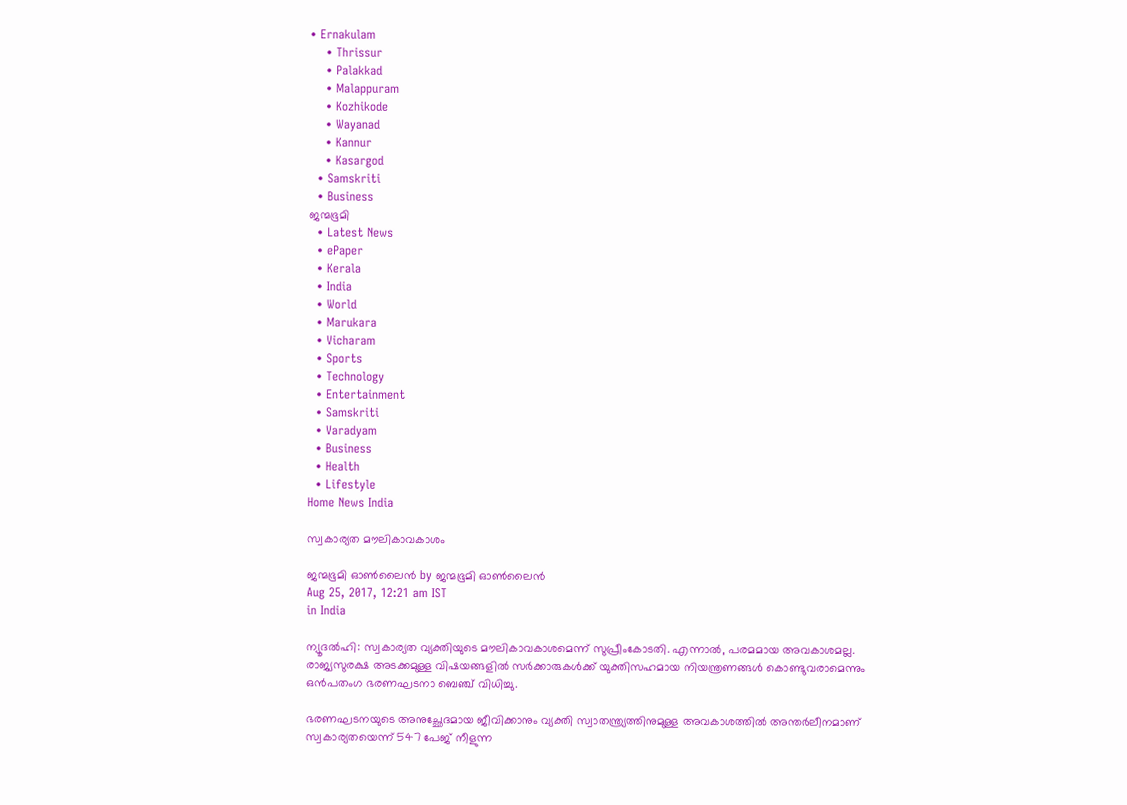• Ernakulam
    • Thrissur
    • Palakkad
    • Malappuram
    • Kozhikode
    • Wayanad
    • Kannur
    • Kasargod
  • Samskriti
  • Business
ജന്മഭൂമി
  • Latest News
  • ePaper
  • Kerala
  • India
  • World
  • Marukara
  • Vicharam
  • Sports
  • Technology
  • Entertainment
  • Samskriti
  • Varadyam
  • Business
  • Health
  • Lifestyle
Home News India

സ്വകാര്യത മൗലികാവകാശം

ജന്മഭൂമി ഓണ്‍ലൈന്‍ by ജന്മഭൂമി ഓണ്‍ലൈന്‍
Aug 25, 2017, 12:21 am IST
in India

ന്യൂദല്‍ഹി: സ്വകാര്യത വ്യക്തിയുടെ മൗലികാവകാശമെന്ന് സുപ്രീംകോടതി. എന്നാല്‍, പരമമായ അവകാശമല്ല. രാജ്യസുരക്ഷ അടക്കമുള്ള വിഷയങ്ങളില്‍ സര്‍ക്കാരുകള്‍ക്ക് യുക്തിസഹമായ നിയന്ത്രണങ്ങള്‍ കൊണ്ടുവരാമെന്നും ഒന്‍പതംഗ ഭരണഘടനാ ബെഞ്ച് വിധിച്ചു.

ഭരണഘടനയുടെ അനുച്ഛേദമായ ജീവിക്കാനും വ്യക്തി സ്വാതന്ത്ര്യത്തിനുമുള്ള അവകാശത്തില്‍ അന്തര്‍ലീനമാണ് സ്വകാര്യതയെന്ന് 547 പേജ് നീളുന്ന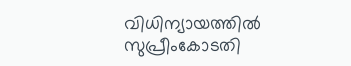വിധിന്യായത്തില്‍ സുപ്രീംകോടതി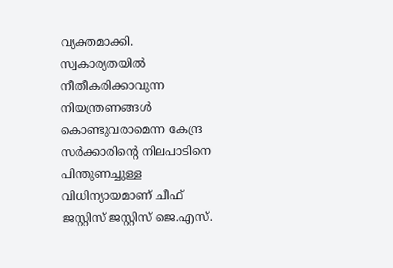വ്യക്തമാക്കി. സ്വകാര്യതയില്‍ നീതീകരിക്കാവുന്ന നിയന്ത്രണങ്ങള്‍ കൊണ്ടുവരാമെന്ന കേന്ദ്ര സര്‍ക്കാരിന്റെ നിലപാടിനെ പിന്തുണച്ചുള്ള വിധിന്യായമാണ് ചീഫ് ജസ്റ്റിസ് ജസ്റ്റിസ് ജെ.എസ്.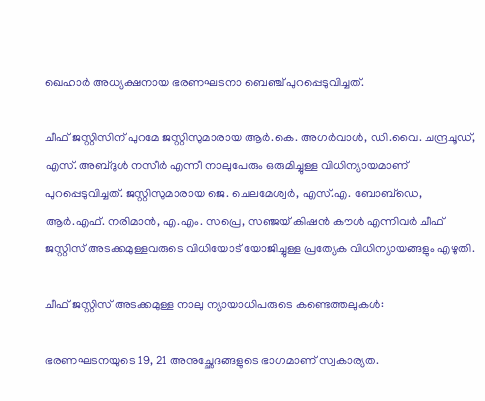ഖെഹാര്‍ അധ്യക്ഷനായ ഭരണഘടനാ ബെഞ്ച് പുറപ്പെടുവിച്ചത്.

ചീഫ് ജസ്റ്റിസിന് പുറമേ ജസ്റ്റിസുമാരായ ആര്‍.കെ. അഗര്‍വാള്‍, ഡി.വൈ. ചന്ദ്രചൂഡ്, എസ്. അബ്ദുള്‍ നസീര്‍ എന്നീ നാലുപേരും ഒരുമിച്ചുള്ള വിധിന്യായമാണ് പുറപ്പെടുവിച്ചത്. ജസ്റ്റിസുമാരായ ജെ. ചെലമേശ്വര്‍, എസ്.എ. ബോബ്‌ഡെ, ആര്‍.എഫ്. നരിമാന്‍, എ.എം. സപ്രെ, സഞ്ജയ് കിഷന്‍ കൗള്‍ എന്നിവര്‍ ചീഫ് ജസ്റ്റിസ് അടക്കമുള്ളവരുടെ വിധിയോട് യോജിച്ചുള്ള പ്രത്യേക വിധിന്യായങ്ങളും എഴുതി.

ചീഫ് ജസ്റ്റിസ് അടക്കമുള്ള നാലു ന്യായാധിപരുടെ കണ്ടെത്തലുകള്‍:

ഭരണഘടനയുടെ 19, 21 അനുച്ഛേദങ്ങളുടെ ഭാഗമാണ് സ്വകാര്യത.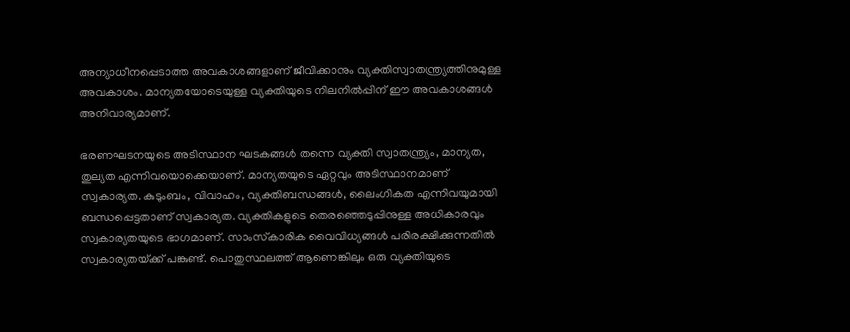അന്യാധീനപ്പെടാത്ത അവകാശങ്ങളാണ് ജീവിക്കാനും വ്യക്തിസ്വാതന്ത്ര്യത്തിനുമുള്ള അവകാശം. മാന്യതയോടെയുള്ള വ്യക്തിയുടെ നിലനില്‍പ്പിന് ഈ അവകാശങ്ങള്‍ അനിവാര്യമാണ്.

ഭരണഘടനയുടെ അടിസ്ഥാന ഘടകങ്ങള്‍ തന്നെ വ്യക്തി സ്വാതന്ത്ര്യം, മാന്യത, തുല്യത എന്നിവയൊക്കെയാണ്. മാന്യതയുടെ ഏറ്റവും അടിസ്ഥാനമാണ് സ്വകാര്യത. കുടുംബം, വിവാഹം, വ്യക്തിബന്ധങ്ങള്‍, ലൈംഗികത എന്നിവയുമായി ബന്ധപ്പെട്ടതാണ് സ്വകാര്യത. വ്യക്തികളുടെ തെരഞ്ഞെടുപ്പിനുള്ള അധികാരവും സ്വകാര്യതയുടെ ഭാഗമാണ്. സാംസ്‌കാരിക വൈവിധ്യങ്ങള്‍ പരിരക്ഷിക്കുന്നതില്‍ സ്വകാര്യതയ്‌ക്ക് പങ്കുണ്ട്. പൊതുസ്ഥലത്ത് ആണെങ്കിലും ഒരു വ്യക്തിയുടെ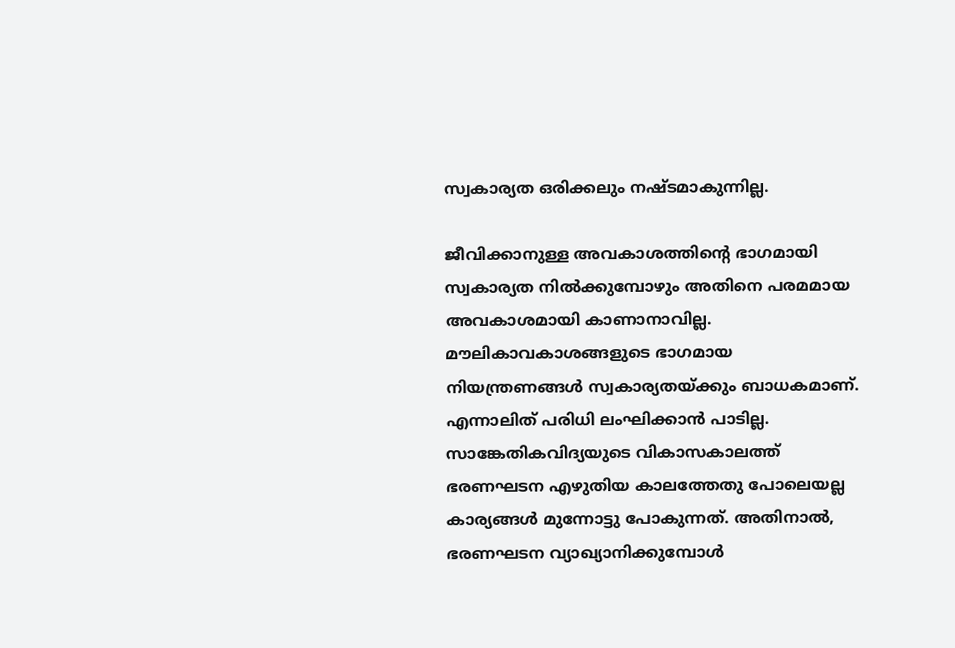സ്വകാര്യത ഒരിക്കലും നഷ്ടമാകുന്നില്ല.

ജീവിക്കാനുള്ള അവകാശത്തിന്റെ ഭാഗമായി സ്വകാര്യത നില്‍ക്കുമ്പോഴും അതിനെ പരമമായ അവകാശമായി കാണാനാവില്ല. മൗലികാവകാശങ്ങളുടെ ഭാഗമായ നിയന്ത്രണങ്ങള്‍ സ്വകാര്യതയ്‌ക്കും ബാധകമാണ്. എന്നാലിത് പരിധി ലംഘിക്കാന്‍ പാടില്ല. സാങ്കേതികവിദ്യയുടെ വികാസകാലത്ത് ഭരണഘടന എഴുതിയ കാലത്തേതു പോലെയല്ല കാര്യങ്ങള്‍ മുന്നോട്ടു പോകുന്നത്. അതിനാല്‍, ഭരണഘടന വ്യാഖ്യാനിക്കുമ്പോള്‍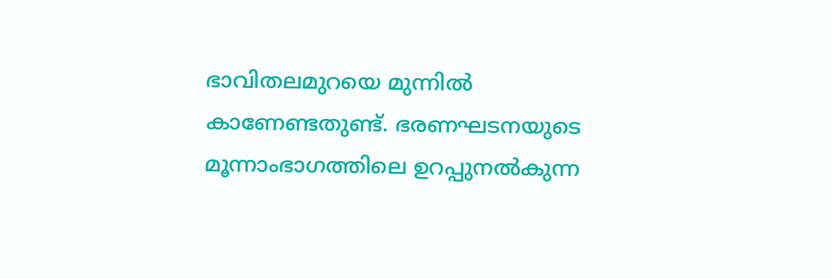ഭാവിതലമുറയെ മുന്നില്‍ കാണേണ്ടതുണ്ട്. ഭരണഘടനയുടെ മൂന്നാംഭാഗത്തിലെ ഉറപ്പുനല്‍കുന്ന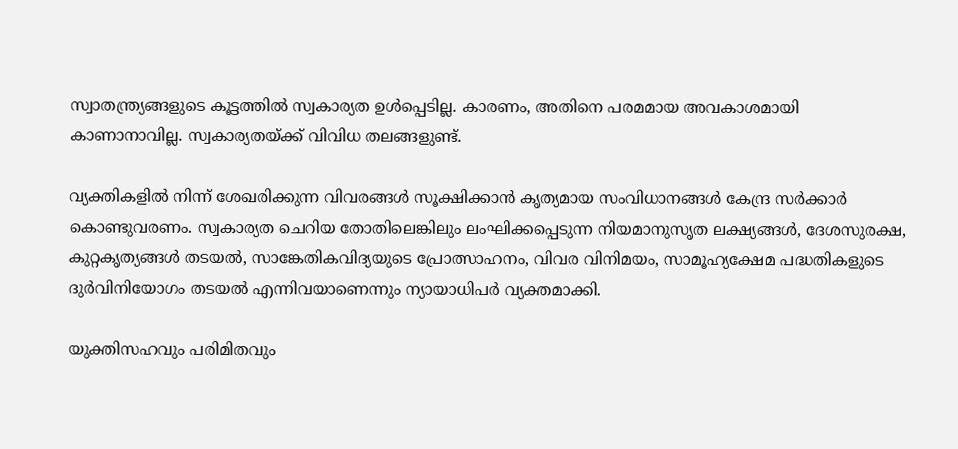സ്വാതന്ത്ര്യങ്ങളുടെ കൂട്ടത്തില്‍ സ്വകാര്യത ഉള്‍പ്പെടില്ല. കാരണം, അതിനെ പരമമായ അവകാശമായി കാണാനാവില്ല. സ്വകാര്യതയ്‌ക്ക് വിവിധ തലങ്ങളുണ്ട്.

വ്യക്തികളില്‍ നിന്ന് ശേഖരിക്കുന്ന വിവരങ്ങള്‍ സൂക്ഷിക്കാന്‍ കൃത്യമായ സംവിധാനങ്ങള്‍ കേന്ദ്ര സര്‍ക്കാര്‍ കൊണ്ടുവരണം. സ്വകാര്യത ചെറിയ തോതിലെങ്കിലും ലംഘിക്കപ്പെടുന്ന നിയമാനുസൃത ലക്ഷ്യങ്ങള്‍, ദേശസുരക്ഷ, കുറ്റകൃത്യങ്ങള്‍ തടയല്‍, സാങ്കേതികവിദ്യയുടെ പ്രോത്സാഹനം, വിവര വിനിമയം, സാമൂഹ്യക്ഷേമ പദ്ധതികളുടെ ദുര്‍വിനിയോഗം തടയല്‍ എന്നിവയാണെന്നും ന്യായാധിപര്‍ വ്യക്തമാക്കി.

യുക്തിസഹവും പരിമിതവും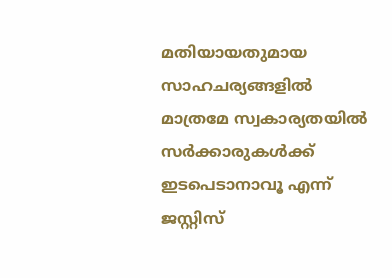മതിയായതുമായ സാഹചര്യങ്ങളില്‍ മാത്രമേ സ്വകാര്യതയില്‍ സര്‍ക്കാരുകള്‍ക്ക് ഇടപെടാനാവൂ എന്ന് ജസ്റ്റിസ്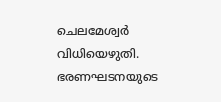ചെലമേശ്വര്‍ വിധിയെഴുതി. ഭരണഘടനയുടെ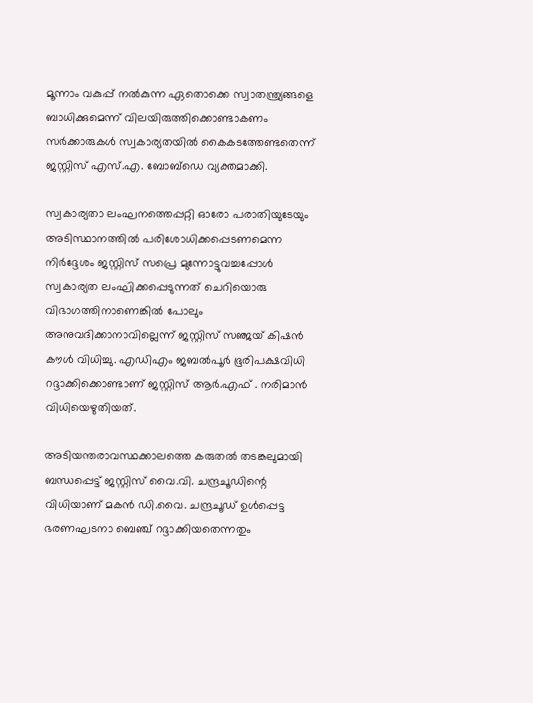മൂന്നാം വകുപ്പ് നല്‍കുന്ന ഏതൊക്കെ സ്വാതന്ത്ര്യങ്ങളെ ബാധിക്കുമെന്ന് വിലയിരുത്തിക്കൊണ്ടാകണം സര്‍ക്കാരുകള്‍ സ്വകാര്യതയില്‍ കൈകടത്തേണ്ടതെന്ന് ജസ്റ്റിസ് എസ്.എ. ബോബ്‌ഡെ വ്യക്തമാക്കി.

സ്വകാര്യതാ ലംഘനത്തെപ്പറ്റി ഓരോ പരാതിയുടേയും അടിസ്ഥാനത്തില്‍ പരിശോധിക്കപ്പെടണമെന്ന നിര്‍ദ്ദേശം ജസ്റ്റിസ് സപ്രെ മുന്നോട്ടുവച്ചപ്പോള്‍ സ്വകാര്യത ലംഘിക്കപ്പെടുന്നത് ചെറിയൊരു വിഭാഗത്തിനാണെങ്കില്‍ പോലും അനുവദിക്കാനാവില്ലെന്ന് ജസ്റ്റിസ് സഞ്ജയ് കിഷന്‍ കൗള്‍ വിധിച്ചു. എഡിഎം ജബല്‍പൂര്‍ ഭൂരിപക്ഷവിധി റദ്ദാക്കിക്കൊണ്ടാണ് ജസ്റ്റിസ് ആര്‍.എഫ് . നരിമാന്‍ വിധിയെഴുതിയത്.

അടിയന്തരാവസ്ഥക്കാലത്തെ കരുതല്‍ തടങ്കലുമായി ബന്ധപ്പെട്ട് ജസ്റ്റിസ് വൈ.വി. ചന്ദ്രചൂഡിന്റെ വിധിയാണ് മകന്‍ ഡി.വൈ. ചന്ദ്രചൂഡ് ഉള്‍പ്പെട്ട ഭരണഘടനാ ബെഞ്ച് റദ്ദാക്കിയതെന്നതും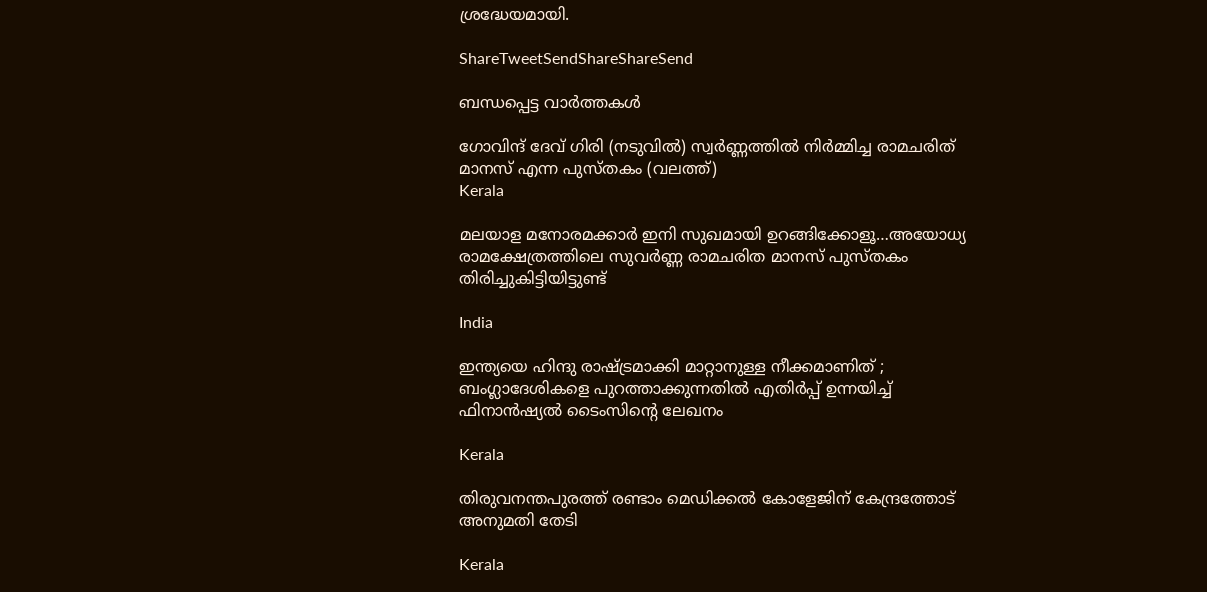ശ്രദ്ധേയമായി.

ShareTweetSendShareShareSend

ബന്ധപ്പെട്ട വാര്‍ത്തകള്‍

ഗോവിന്ദ് ദേവ് ഗിരി (നടുവില്‍) സ്വര്‍ണ്ണത്തില്‍ നിര്‍മ്മിച്ച രാമചരിത് മാനസ് എന്ന പുസ്തകം (വലത്ത്)
Kerala

മലയാള മനോരമക്കാര്‍ ഇനി സുഖമായി ഉറങ്ങിക്കോളൂ…അയോധ്യ രാമക്ഷേത്രത്തിലെ സുവര്‍ണ്ണ രാമചരിത മാനസ് പുസ്തകം തിരിച്ചുകിട്ടിയിട്ടുണ്ട്

India

ഇന്ത്യയെ ഹിന്ദു രാഷ്‌ട്രമാക്കി മാറ്റാനുള്ള നീക്കമാണിത് ; ബംഗ്ലാദേശികളെ പുറത്താക്കുന്നതിൽ എതിർപ്പ് ഉന്നയിച്ച് ഫിനാൻഷ്യൽ ടൈംസിന്റെ ലേഖനം

Kerala

തിരുവനന്തപുരത്ത് രണ്ടാം മെഡിക്കല്‍ കോളേജിന് കേന്ദ്രത്തോട് അനുമതി തേടി

Kerala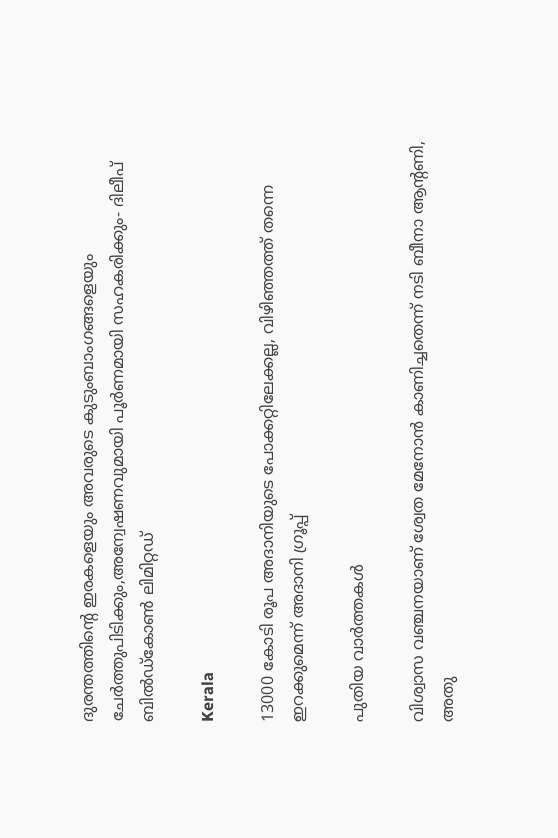ദുരന്തത്തിന്റെ ഇരകളെയും അവരുടെ കുടുംബാംഗങ്ങളെയും ചേര്‍ത്തുപിടിക്കും,അന്വേഷണവുമായി പൂര്‍ണമായി സഹകരിക്കും- ദിലീപ് ബില്‍ഡ്‌കോണ്‍ ലിമിറ്റഡ്

Kerala

13000 കോടി രൂപ അദാനിയുടെ പോക്കറ്റിലേക്കല്ല, വിഴിഞ്ഞത്ത് തന്നെ ഇറക്കുമെന്ന് അദാനി ഗ്രൂപ്പ്

പുതിയ വാര്‍ത്തകള്‍

വിശ്വാസ വഞ്ചനയാണ് ശ്വേത മേനോന്‍ കാണിച്ചതെന്ന് നടി ബീനാ ആന്റണി, അതു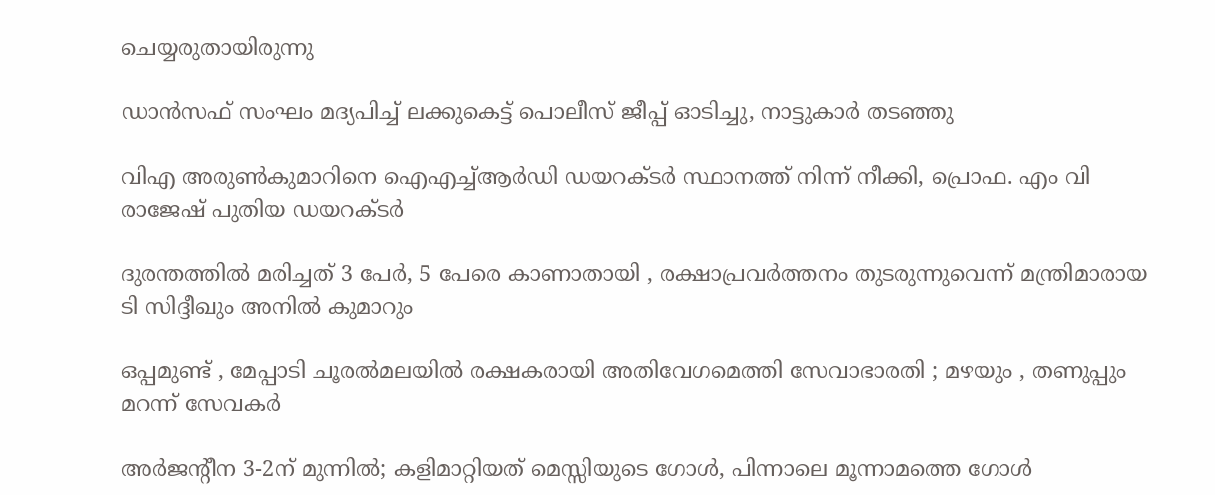ചെയ്യരുതായിരുന്നു

ഡാന്‍സഫ് സംഘം മദ്യപിച്ച് ലക്കുകെട്ട് പൊലീസ് ജീപ്പ് ഓടിച്ചു, നാട്ടുകാര്‍ തടഞ്ഞു

വിഎ അരുണ്‍കുമാറിനെ ഐഎച്ച്ആര്‍ഡി ഡയറക്ടര്‍ സ്ഥാനത്ത് നിന്ന് നീക്കി, പ്രൊഫ. എം വി രാജേഷ് പുതിയ ഡയറക്ടര്‍

ദുരന്തത്തില്‍ മരിച്ചത് 3 പേര്‍, 5 പേരെ കാണാതായി , രക്ഷാപ്രവര്‍ത്തനം തുടരുന്നുവെന്ന് മന്ത്രിമാരായ ടി സിദ്ദീഖും അനില്‍ കുമാറും

ഒപ്പമുണ്ട് , മേപ്പാടി ചൂരൽമലയിൽ രക്ഷകരായി അതിവേഗമെത്തി സേവാഭാരതി ; മഴയും , തണുപ്പും മറന്ന് സേവകർ

അര്‍ജന്‍റീന 3-2ന് മുന്നില്‍; കളിമാറ്റിയത് മെസ്സിയുടെ ഗോള്‍, പിന്നാലെ മൂന്നാമത്തെ ഗോള്‍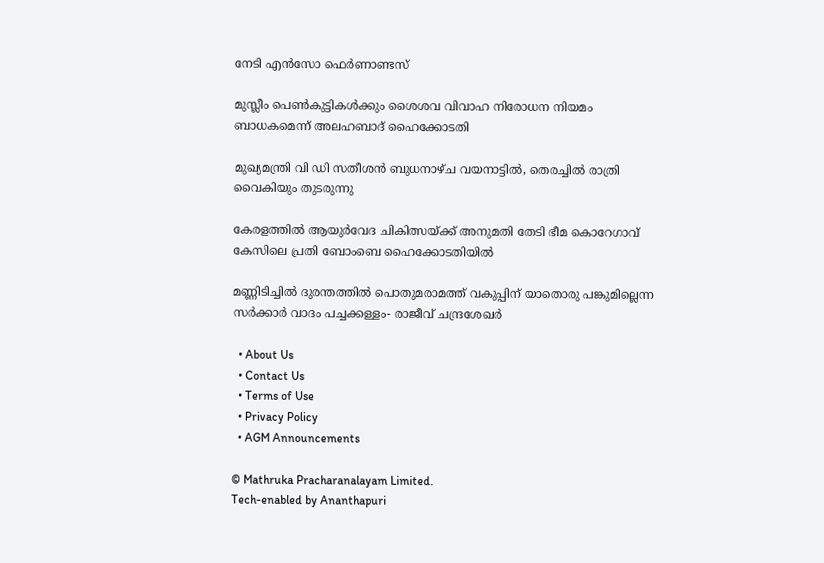നേടി എന്‍സോ ഫെര്‍ണാണ്ടസ്

മുസ്ലീം പെണ്‍കുട്ടികള്‍ക്കും ശൈശവ വിവാഹ നിരോധന നിയമം ബാധകമെന്ന് അലഹബാദ് ഹൈക്കോടതി

മുഖ്യമന്ത്രി വി ഡി സതീശന്‍ ബുധനാഴ്ച വയനാട്ടില്‍, തെരച്ചില്‍ രാത്രി വൈകിയും തുടരുന്നു

കേരളത്തില്‍ ആയുര്‍വേദ ചികിത്സയ്‌ക്ക് അനുമതി തേടി ഭീമ കൊറേഗാവ് കേസിലെ പ്രതി ബോംബെ ഹൈക്കോടതിയില്‍

മണ്ണിടിച്ചില്‍ ദുരന്തത്തില്‍ പൊതുമരാമത്ത് വകുപ്പിന് യാതൊരു പങ്കുമില്ലെന്ന സര്‍ക്കാര്‍ വാദം പച്ചക്കള്ളം- രാജീവ് ചന്ദ്രശേഖര്‍

  • About Us
  • Contact Us
  • Terms of Use
  • Privacy Policy
  • AGM Announcements

© Mathruka Pracharanalayam Limited.
Tech-enabled by Ananthapuri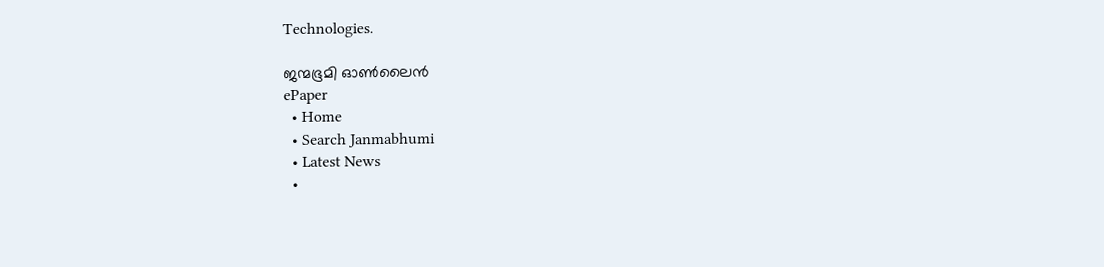Technologies.

ജന്മഭൂമി ഓണ്‍ലൈന്‍
ePaper
  • Home
  • Search Janmabhumi
  • Latest News
  •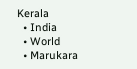Kerala
  • India
  • World
  • Marukara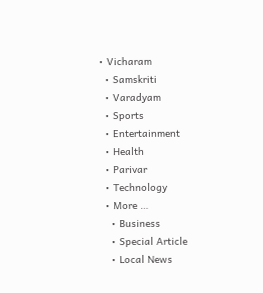• Vicharam
  • Samskriti
  • Varadyam
  • Sports
  • Entertainment
  • Health
  • Parivar
  • Technology
  • More …
    • Business
    • Special Article
    • Local News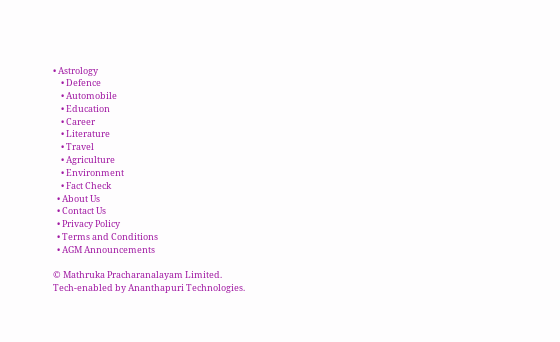• Astrology
    • Defence
    • Automobile
    • Education
    • Career
    • Literature
    • Travel
    • Agriculture
    • Environment
    • Fact Check
  • About Us
  • Contact Us
  • Privacy Policy
  • Terms and Conditions
  • AGM Announcements

© Mathruka Pracharanalayam Limited.
Tech-enabled by Ananthapuri Technologies.